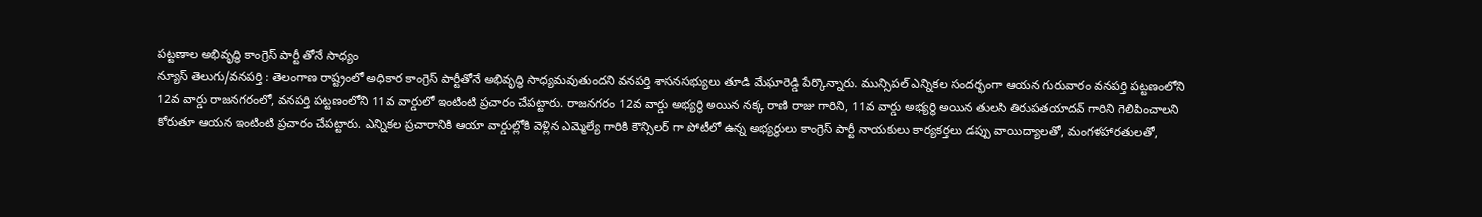పట్టణాల అభివృద్ధి కాంగ్రెస్ పార్టీ తోనే సాధ్యం
న్యూస్ తెలుగు/వనపర్తి : తెలంగాణ రాష్ట్రంలో అధికార కాంగ్రెస్ పార్టీతోనే అభివృద్ధి సాధ్యమవుతుందని వనపర్తి శాసనసభ్యులు తూడి మేఘారెడ్డి పేర్కొన్నారు. మున్సిపల్ ఎన్నికల సందర్భంగా ఆయన గురువారం వనపర్తి పట్టణంలోని 12వ వార్డు రాజనగరంలో, వనపర్తి పట్టణంలోని 11వ వార్డులో ఇంటింటి ప్రచారం చేపట్టారు. రాజనగరం 12వ వార్డు అభ్యర్థి అయిన నక్క రాణి రాజు గారిని, 11వ వార్డు అభ్యర్థి అయిన తులసి తిరుపతయాదవ్ గారిని గెలిపించాలని కోరుతూ ఆయన ఇంటింటి ప్రచారం చేపట్టారు. ఎన్నికల ప్రచారానికి ఆయా వార్డుల్లోకి వెళ్లిన ఎమ్మెల్యే గారికి కౌన్సిలర్ గా పోటీలో ఉన్న అభ్యర్థులు కాంగ్రెస్ పార్టీ నాయకులు కార్యకర్తలు డప్పు వాయిద్యాలతో, మంగళహారతులతో,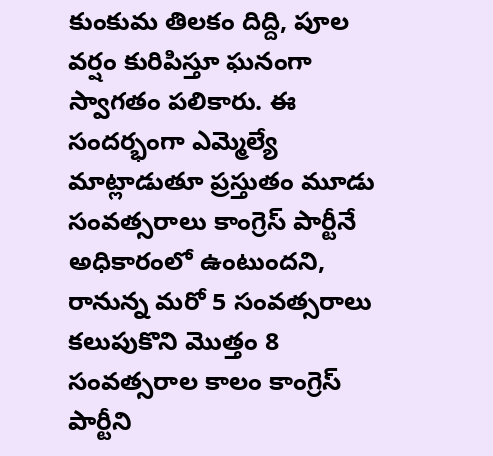కుంకుమ తిలకం దిద్ది, పూల వర్షం కురిపిస్తూ ఘనంగా స్వాగతం పలికారు. ఈ సందర్భంగా ఎమ్మెల్యే మాట్లాడుతూ ప్రస్తుతం మూడు సంవత్సరాలు కాంగ్రెస్ పార్టీనే అధికారంలో ఉంటుందని, రానున్న మరో 5 సంవత్సరాలు కలుపుకొని మొత్తం 8 సంవత్సరాల కాలం కాంగ్రెస్ పార్టీని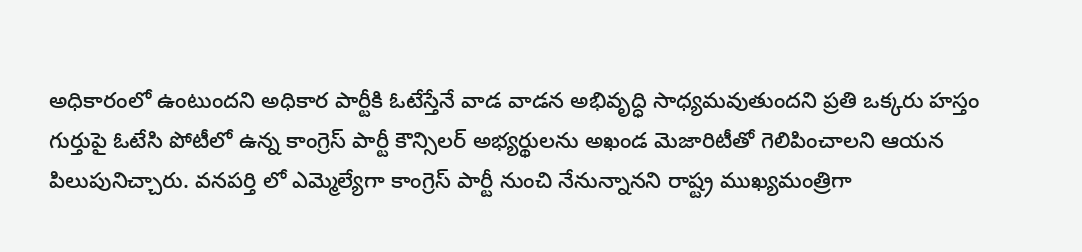అధికారంలో ఉంటుందని అధికార పార్టీకి ఓటేస్తేనే వాడ వాడన అభివృద్ధి సాధ్యమవుతుందని ప్రతి ఒక్కరు హస్తం గుర్తుపై ఓటేసి పోటీలో ఉన్న కాంగ్రెస్ పార్టీ కౌన్సిలర్ అభ్యర్థులను అఖండ మెజారిటీతో గెలిపించాలని ఆయన పిలుపునిచ్చారు. వనపర్తి లో ఎమ్మెల్యేగా కాంగ్రెస్ పార్టీ నుంచి నేనున్నానని రాష్ట్ర ముఖ్యమంత్రిగా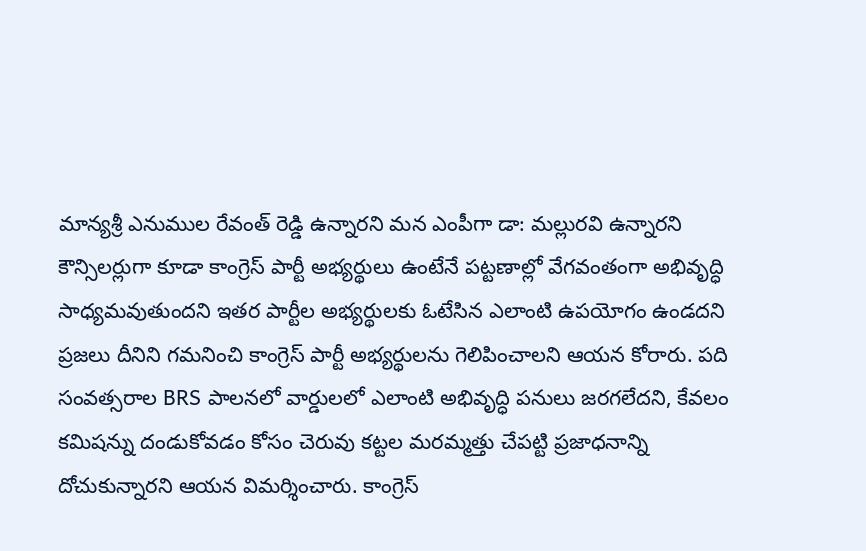మాన్యశ్రీ ఎనుముల రేవంత్ రెడ్డి ఉన్నారని మన ఎంపీగా డా: మల్లురవి ఉన్నారని కౌన్సిలర్లుగా కూడా కాంగ్రెస్ పార్టీ అభ్యర్థులు ఉంటేనే పట్టణాల్లో వేగవంతంగా అభివృద్ధి సాధ్యమవుతుందని ఇతర పార్టీల అభ్యర్థులకు ఓటేసిన ఎలాంటి ఉపయోగం ఉండదని ప్రజలు దీనిని గమనించి కాంగ్రెస్ పార్టీ అభ్యర్థులను గెలిపించాలని ఆయన కోరారు. పది సంవత్సరాల BRS పాలనలో వార్డులలో ఎలాంటి అభివృద్ధి పనులు జరగలేదని, కేవలం కమిషన్ను దండుకోవడం కోసం చెరువు కట్టల మరమ్మత్తు చేపట్టి ప్రజాధనాన్ని దోచుకున్నారని ఆయన విమర్శించారు. కాంగ్రెస్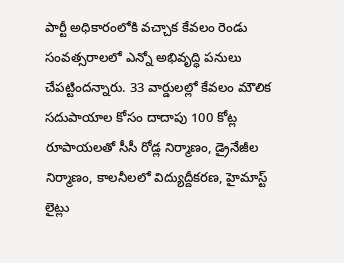పార్టీ అధికారంలోకి వచ్చాక కేవలం రెండు సంవత్సరాలలో ఎన్నో అభివృద్ధి పనులు చేపట్టిందన్నారు. 33 వార్డులల్లో కేవలం మౌలిక సదుపాయాల కోసం దాదాపు 100 కోట్ల రూపాయలతో సీసీ రోడ్ల నిర్మాణం, డ్రైనేజీల నిర్మాణం, కాలనీలలో విద్యుద్దీకరణ, హైమాస్ట్ లైట్లు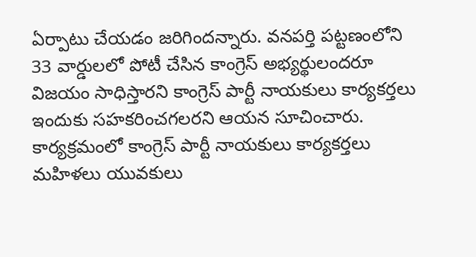ఏర్పాటు చేయడం జరిగిందన్నారు. వనపర్తి పట్టణంలోని 33 వార్డులలో పోటీ చేసిన కాంగ్రెస్ అభ్యర్థులందరూ విజయం సాధిస్తారని కాంగ్రెస్ పార్టీ నాయకులు కార్యకర్తలు ఇందుకు సహకరించగలరని ఆయన సూచించారు. కార్యక్రమంలో కాంగ్రెస్ పార్టీ నాయకులు కార్యకర్తలు మహిళలు యువకులు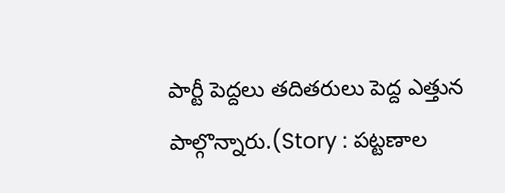పార్టీ పెద్దలు తదితరులు పెద్ద ఎత్తున పాల్గొన్నారు.(Story : పట్టణాల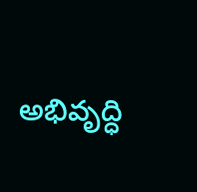అభివృద్ధి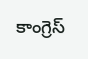కాంగ్రెస్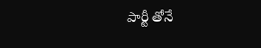పార్టీ తోనే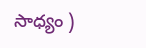సాధ్యం )